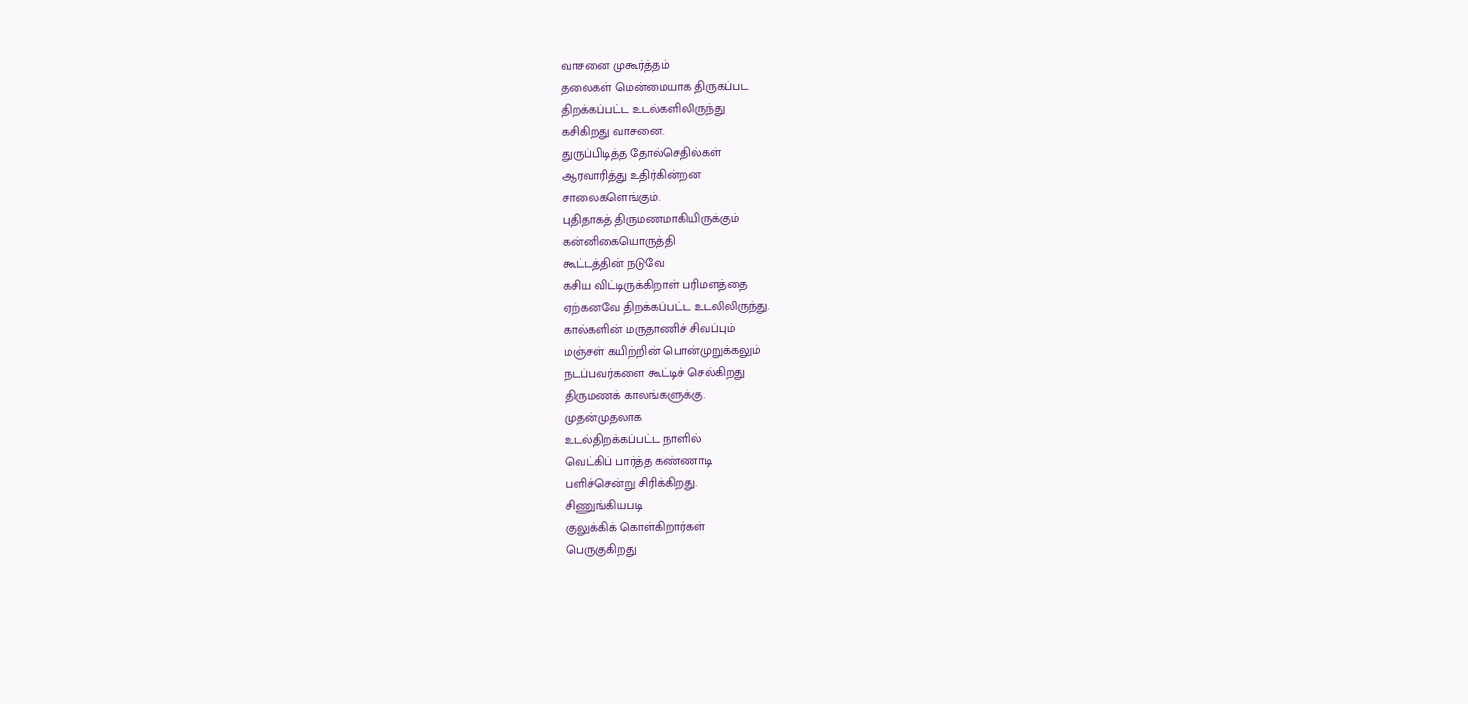வாசனை முகூர்த்தம்
தலைகள் மென்மையாக திருகப்பட
திறக்கப்பட்ட உடல்களிலிருந்து
கசிகிறது வாசனை.
துருப்பிடித்த தோல்செதில்கள்
ஆரவாரித்து உதிர்கின்றன
சாலைகளெங்கும்.
புதிதாகத் திருமணமாகியிருக்கும்
கன்னிகையொருத்தி
கூட்டத்தின் நடுவே
கசிய விட்டிருக்கிறாள் பரிமளத்தை
ஏற்கனவே திறக்கப்பட்ட உடலிலிருந்து.
கால்களின் மருதாணிச் சிவப்பும்
மஞ்சள் கயிற்றின் பொன்முறுக்கலும்
நடப்பவர்களை கூட்டிச் செல்கிறது
திருமணக் காலங்களுக்கு.
முதன்முதலாக
உடல்திறக்கப்பட்ட நாளில்
வெட்கிப் பார்த்த கண்ணாடி
பளிச்சென்று சிரிக்கிறது.
சிணுங்கியபடி
குலுக்கிக் கொள்கிறார்கள்
பெருகுகிறது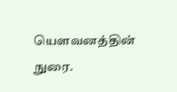யௌவனத்தின் நுரை.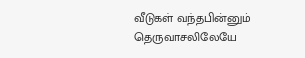வீடுகள் வந்தபின்னும்
தெருவாசலிலேயே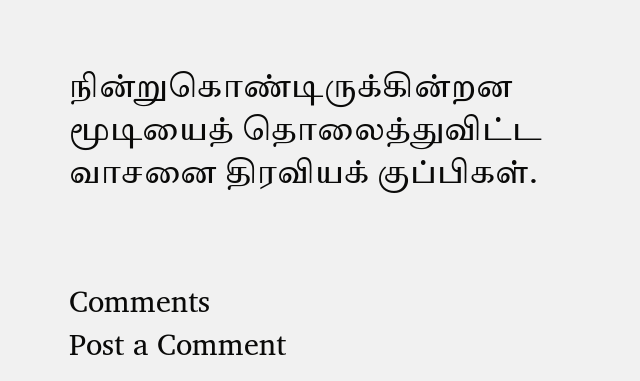நின்றுகொண்டிருக்கின்றன
மூடியைத் தொலைத்துவிட்ட
வாசனை திரவியக் குப்பிகள்.


Comments
Post a Comment